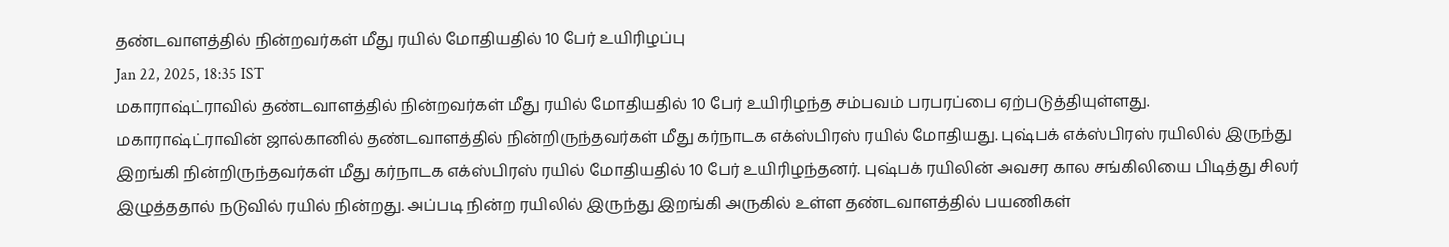தண்டவாளத்தில் நின்றவர்கள் மீது ரயில் மோதியதில் 10 பேர் உயிரிழப்பு
Jan 22, 2025, 18:35 IST
மகாராஷ்ட்ராவில் தண்டவாளத்தில் நின்றவர்கள் மீது ரயில் மோதியதில் 10 பேர் உயிரிழந்த சம்பவம் பரபரப்பை ஏற்படுத்தியுள்ளது.
மகாராஷ்ட்ராவின் ஜால்கானில் தண்டவாளத்தில் நின்றிருந்தவர்கள் மீது கர்நாடக எக்ஸ்பிரஸ் ரயில் மோதியது. புஷ்பக் எக்ஸ்பிரஸ் ரயிலில் இருந்து இறங்கி நின்றிருந்தவர்கள் மீது கர்நாடக எக்ஸ்பிரஸ் ரயில் மோதியதில் 10 பேர் உயிரிழந்தனர். புஷ்பக் ரயிலின் அவசர கால சங்கிலியை பிடித்து சிலர் இழுத்ததால் நடுவில் ரயில் நின்றது. அப்படி நின்ற ரயிலில் இருந்து இறங்கி அருகில் உள்ள தண்டவாளத்தில் பயணிகள்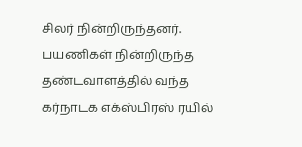சிலர் நின்றிருந்தனர். பயணிகள் நின்றிருந்த தண்டவாளத்தில் வந்த கர்நாடக எக்ஸ்பிரஸ் ரயில்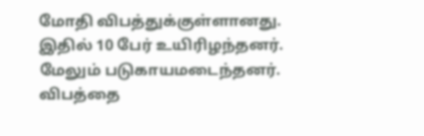மோதி விபத்துக்குள்ளானது. இதில் 10 பேர் உயிரிழந்தனர். மேலும் படுகாயமடைந்தனர்.
விபத்தை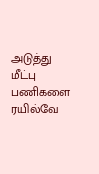அடுத்து மீட்பு பணிகளை ரயில்வே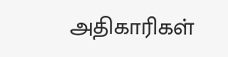அதிகாரிகள்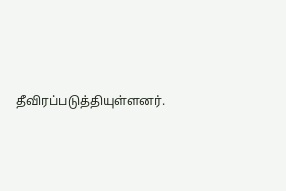தீவிரப்படுத்தியுள்ளனர்.